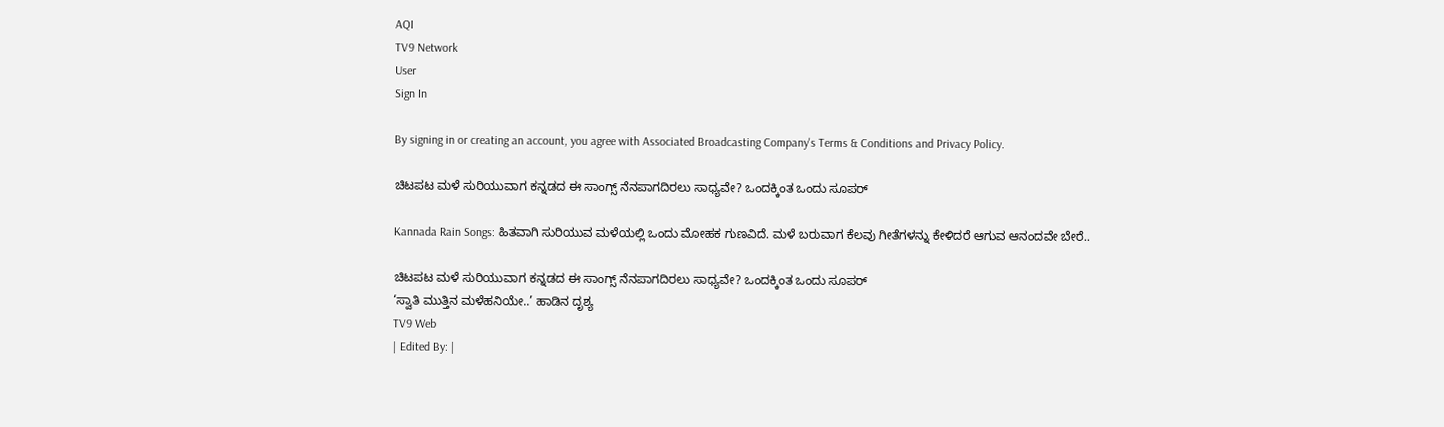AQI
TV9 Network
User
Sign In

By signing in or creating an account, you agree with Associated Broadcasting Company's Terms & Conditions and Privacy Policy.

ಚಿಟಪಟ ಮಳೆ ಸುರಿಯುವಾಗ ಕನ್ನಡದ ಈ ಸಾಂಗ್ಸ್ ನೆನಪಾಗದಿರಲು ಸಾಧ್ಯವೇ? ಒಂದಕ್ಕಿಂತ ಒಂದು ಸೂಪರ್

Kannada Rain Songs: ಹಿತವಾಗಿ ಸುರಿಯುವ ಮಳೆಯಲ್ಲಿ ಒಂದು ಮೋಹಕ ಗುಣವಿದೆ. ಮಳೆ ಬರುವಾಗ ಕೆಲವು ಗೀತೆಗಳನ್ನು ಕೇಳಿದರೆ ಆಗುವ ಆನಂದವೇ ಬೇರೆ..

ಚಿಟಪಟ ಮಳೆ ಸುರಿಯುವಾಗ ಕನ್ನಡದ ಈ ಸಾಂಗ್ಸ್ ನೆನಪಾಗದಿರಲು ಸಾಧ್ಯವೇ? ಒಂದಕ್ಕಿಂತ ಒಂದು ಸೂಪರ್
‘ಸ್ವಾತಿ ಮುತ್ತಿನ ಮಳೆಹನಿಯೇ..’ ಹಾಡಿನ ದೃಶ್ಯ
TV9 Web
| Edited By: |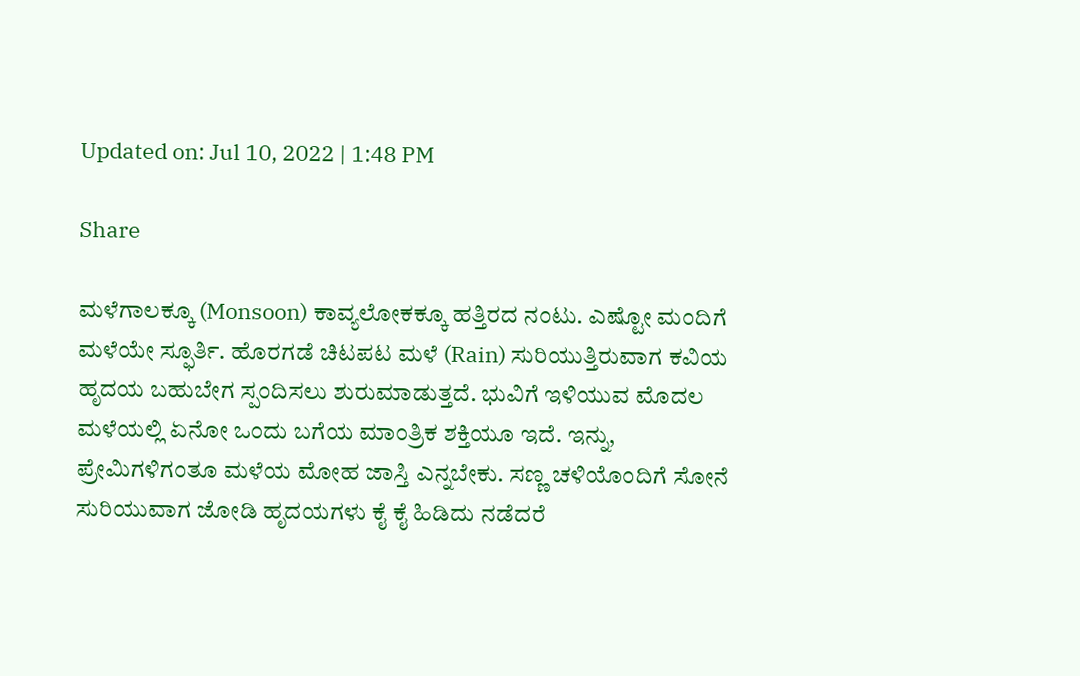Updated on: Jul 10, 2022 | 1:48 PM

Share

ಮಳೆಗಾಲಕ್ಕೂ (Monsoon) ಕಾವ್ಯಲೋಕಕ್ಕೂ ಹತ್ತಿರದ ನಂಟು. ಎಷ್ಟೋ ಮಂದಿಗೆ ಮಳೆಯೇ ಸ್ಫೂರ್ತಿ. ಹೊರಗಡೆ ಚಿಟಪಟ ಮಳೆ (Rain) ಸುರಿಯುತ್ತಿರುವಾಗ ಕವಿಯ ಹೃದಯ ಬಹುಬೇಗ ಸ್ಪಂದಿಸಲು ಶುರುಮಾಡುತ್ತದೆ. ಭುವಿಗೆ ಇಳಿಯುವ ಮೊದಲ ಮಳೆಯಲ್ಲಿ ಏನೋ ಒಂದು ಬಗೆಯ ಮಾಂತ್ರಿಕ ಶಕ್ತಿಯೂ ಇದೆ. ಇನ್ನು, ಪ್ರೇಮಿಗಳಿಗಂತೂ ಮಳೆಯ ಮೋಹ ಜಾಸ್ತಿ ಎನ್ನಬೇಕು. ಸಣ್ಣ ಚಳಿಯೊಂದಿಗೆ ಸೋನೆ ಸುರಿಯುವಾಗ ಜೋಡಿ ಹೃದಯಗಳು ಕೈ ಕೈ ಹಿಡಿದು ನಡೆದರೆ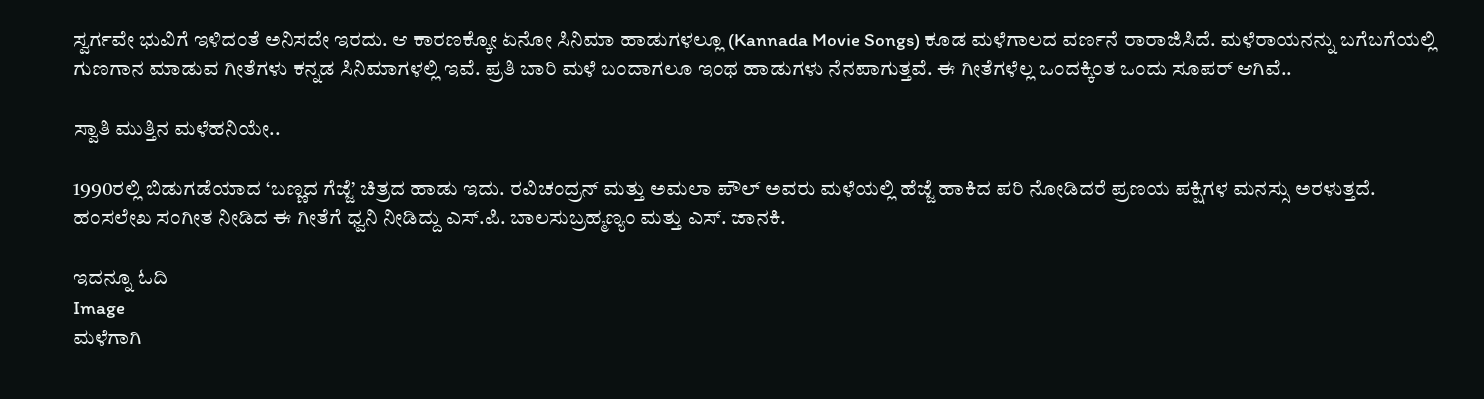ಸ್ವರ್ಗವೇ ಭುವಿಗೆ ಇಳಿದಂತೆ ಅನಿಸದೇ ಇರದು. ಆ ಕಾರಣಕ್ಕೋ ಏನೋ ಸಿನಿಮಾ ಹಾಡುಗಳಲ್ಲೂ (Kannada Movie Songs) ಕೂಡ ಮಳೆಗಾಲದ ವರ್ಣನೆ ರಾರಾಜಿಸಿದೆ. ಮಳೆರಾಯನನ್ನು ಬಗೆಬಗೆಯಲ್ಲಿ ಗುಣಗಾನ ಮಾಡುವ ಗೀತೆಗಳು ಕನ್ನಡ ಸಿನಿಮಾಗಳಲ್ಲಿ ಇವೆ. ಪ್ರತಿ ಬಾರಿ ಮಳೆ ಬಂದಾಗಲೂ ಇಂಥ ಹಾಡುಗಳು ನೆನಪಾಗುತ್ತವೆ. ಈ ಗೀತೆಗಳೆಲ್ಲ ಒಂದಕ್ಕಿಂತ ಒಂದು ಸೂಪರ್ ಆಗಿವೆ..

ಸ್ವಾತಿ ಮುತ್ತಿನ ಮಳೆಹನಿಯೇ..

1990ರಲ್ಲಿ ಬಿಡುಗಡೆಯಾದ ‘ಬಣ್ಣದ ಗೆಜ್ಜೆ’ ಚಿತ್ರದ ಹಾಡು ಇದು. ರವಿಚಂದ್ರನ್ ಮತ್ತು ಅಮಲಾ ಪೌಲ್ ಅವರು ಮಳೆಯಲ್ಲಿ ಹೆಜ್ಜೆ ಹಾಕಿದ ಪರಿ ನೋಡಿದರೆ ಪ್ರಣಯ ಪಕ್ಷಿಗಳ ಮನಸ್ಸು ಅರಳುತ್ತದೆ. ಹಂಸಲೇಖ ಸಂಗೀತ ನೀಡಿದ ಈ ಗೀತೆಗೆ ಧ್ವನಿ ನೀಡಿದ್ದು ಎಸ್.ಪಿ. ಬಾಲಸುಬ್ರಹ್ಮಣ್ಯಂ ಮತ್ತು ಎಸ್. ಜಾನಕಿ.

ಇದನ್ನೂ ಓದಿ
Image
ಮಳೆಗಾಗಿ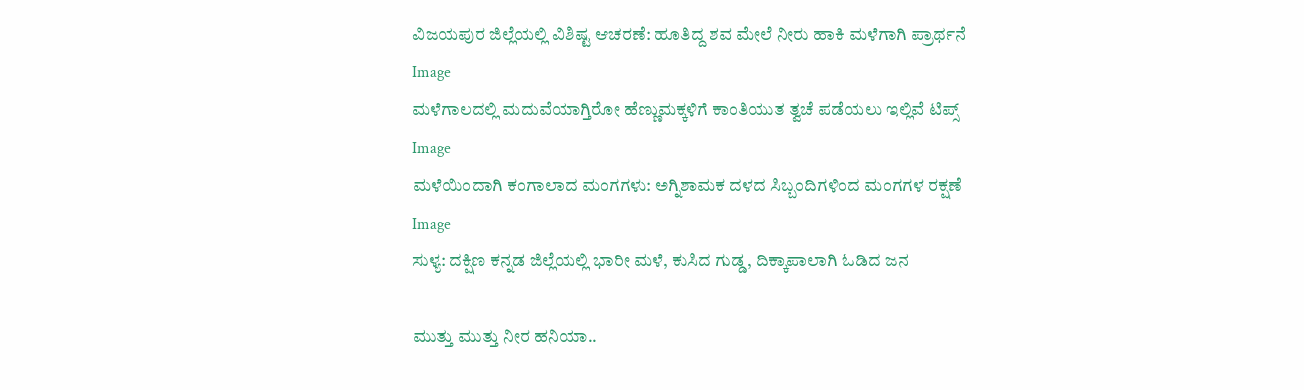ವಿಜಯಪುರ ‌ಜಿಲ್ಲೆಯಲ್ಲಿ ವಿಶಿಷ್ಟ ಆಚರಣೆ: ಹೂತಿದ್ದ ಶವ ಮೇಲೆ ನೀರು ಹಾಕಿ‌ ಮಳೆಗಾಗಿ ಪ್ರಾರ್ಥನೆ
Image
ಮಳೆಗಾಲದಲ್ಲಿ ಮದುವೆಯಾಗ್ತಿರೋ ಹೆಣ್ಣುಮಕ್ಕಳಿಗೆ ಕಾಂತಿಯುತ ತ್ವಚೆ ಪಡೆಯಲು ಇಲ್ಲಿವೆ ಟಿಪ್ಸ್
Image
ಮಳೆಯಿಂದಾಗಿ ಕಂಗಾಲಾದ ಮಂಗಗಳು: ಅಗ್ನಿಶಾಮಕ ದಳದ ಸಿಬ್ಬಂದಿಗಳಿಂದ ಮಂಗಗಳ ರಕ್ಷಣೆ
Image
ಸುಳ್ಯ: ದಕ್ಷಿಣ ಕನ್ನಡ ಜಿಲ್ಲೆಯಲ್ಲಿ ಭಾರೀ ಮಳೆ, ಕುಸಿದ ಗುಡ್ಡ, ದಿಕ್ಕಾಪಾಲಾಗಿ ಓಡಿದ ಜನ

ಮುತ್ತು ಮುತ್ತು ನೀರ ಹನಿಯಾ..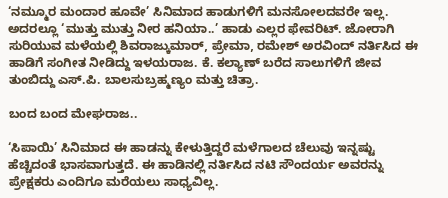‘ನಮ್ಮೂರ ಮಂದಾರ ಹೂವೇ’ ಸಿನಿಮಾದ ಹಾಡುಗಳಿಗೆ ಮನಸೋಲದವರೇ ಇಲ್ಲ. ಅದರಲ್ಲೂ ‘ಮುತ್ತು ಮುತ್ತು ನೀರ ಹನಿಯಾ..’ ಹಾಡು ಎಲ್ಲರ ಫೇವರಿಟ್. ಜೋರಾಗಿ ಸುರಿಯುವ ಮಳೆಯಲ್ಲಿ ಶಿವರಾಜ್ಕುಮಾರ್, ಪ್ರೇಮಾ, ರಮೇಶ್ ಅರವಿಂದ್ ನರ್ತಿಸಿದ ಈ ಹಾಡಿಗೆ ಸಂಗೀತ ನೀಡಿದ್ದು ಇಳಯರಾಜ. ಕೆ. ಕಲ್ಯಾಣ್ ಬರೆದ ಸಾಲುಗಳಿಗೆ ಜೀವ ತುಂಬಿದ್ದು ಎಸ್.ಪಿ. ಬಾಲಸುಬ್ರಹ್ಮಣ್ಯಂ ಮತ್ತು ಚಿತ್ರಾ.

ಬಂದ ಬಂದ ಮೇಘರಾಜ..

‘ಸಿಪಾಯಿ’ ಸಿನಿಮಾದ ಈ ಹಾಡನ್ನು ಕೇಳುತ್ತಿದ್ದರೆ ಮಳೆಗಾಲದ ಚೆಲುವು ಇನ್ನಷ್ಟು ಹೆಚ್ಚಿದಂತೆ ಭಾಸವಾಗುತ್ತದೆ. ಈ ಹಾಡಿನಲ್ಲಿ ನರ್ತಿಸಿದ ನಟಿ ಸೌಂದರ್ಯ ಅವರನ್ನು ಪ್ರೇಕ್ಷಕರು ಎಂದಿಗೂ ಮರೆಯಲು ಸಾಧ್ಯವಿಲ್ಲ.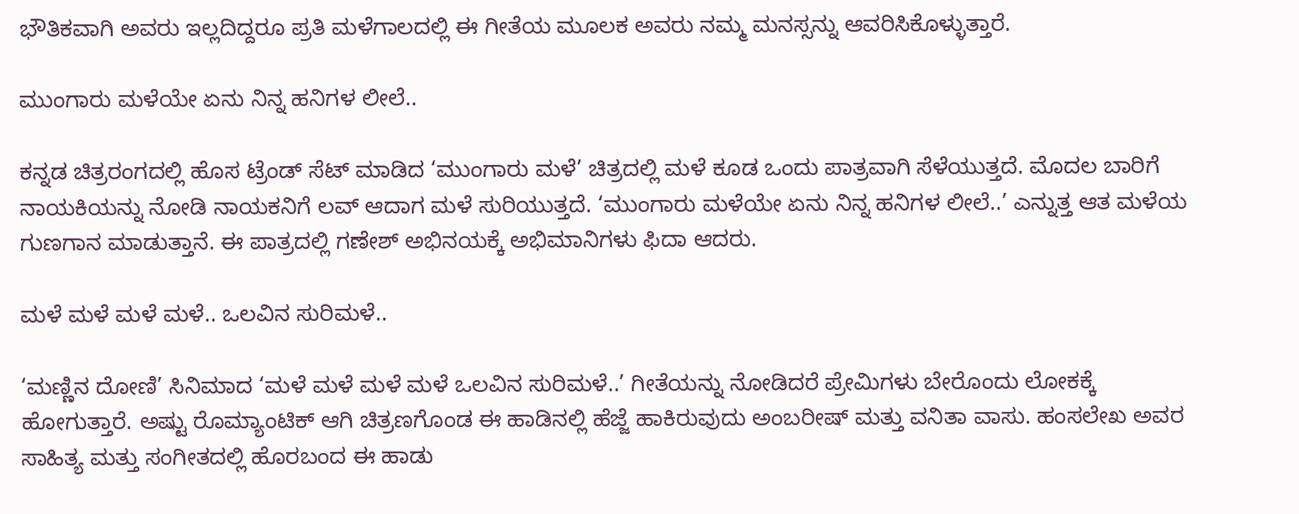ಭೌತಿಕವಾಗಿ ಅವರು ಇಲ್ಲದಿದ್ದರೂ ಪ್ರತಿ ಮಳೆಗಾಲದಲ್ಲಿ ಈ ಗೀತೆಯ ಮೂಲಕ ಅವರು ನಮ್ಮ ಮನಸ್ಸನ್ನು ಆವರಿಸಿಕೊಳ್ಳುತ್ತಾರೆ.

ಮುಂಗಾರು ಮಳೆಯೇ ಏನು ನಿನ್ನ ಹನಿಗಳ ಲೀಲೆ..

ಕನ್ನಡ ಚಿತ್ರರಂಗದಲ್ಲಿ ಹೊಸ ಟ್ರೆಂಡ್ ಸೆಟ್ ಮಾಡಿದ ‘ಮುಂಗಾರು ಮಳೆ’ ಚಿತ್ರದಲ್ಲಿ ಮಳೆ ಕೂಡ ಒಂದು ಪಾತ್ರವಾಗಿ ಸೆಳೆಯುತ್ತದೆ. ಮೊದಲ ಬಾರಿಗೆ ನಾಯಕಿಯನ್ನು ನೋಡಿ ನಾಯಕನಿಗೆ ಲವ್ ಆದಾಗ ಮಳೆ ಸುರಿಯುತ್ತದೆ. ‘ಮುಂಗಾರು ಮಳೆಯೇ ಏನು ನಿನ್ನ ಹನಿಗಳ ಲೀಲೆ..’ ಎನ್ನುತ್ತ ಆತ ಮಳೆಯ ಗುಣಗಾನ ಮಾಡುತ್ತಾನೆ. ಈ ಪಾತ್ರದಲ್ಲಿ ಗಣೇಶ್ ಅಭಿನಯಕ್ಕೆ ಅಭಿಮಾನಿಗಳು ಫಿದಾ ಆದರು.

ಮಳೆ ಮಳೆ ಮಳೆ ಮಳೆ.. ಒಲವಿನ ಸುರಿಮಳೆ..

‘ಮಣ್ಣಿನ ದೋಣಿ’ ಸಿನಿಮಾದ ‘ಮಳೆ ಮಳೆ ಮಳೆ ಮಳೆ ಒಲವಿನ ಸುರಿಮಳೆ..’ ಗೀತೆಯನ್ನು ನೋಡಿದರೆ ಪ್ರೇಮಿಗಳು ಬೇರೊಂದು ಲೋಕಕ್ಕೆ ಹೋಗುತ್ತಾರೆ. ಅಷ್ಟು ರೊಮ್ಯಾಂಟಿಕ್ ಆಗಿ ಚಿತ್ರಣಗೊಂಡ ಈ ಹಾಡಿನಲ್ಲಿ ಹೆಜ್ಜೆ ಹಾಕಿರುವುದು ಅಂಬರೀಷ್ ಮತ್ತು ವನಿತಾ ವಾಸು. ಹಂಸಲೇಖ ಅವರ ಸಾಹಿತ್ಯ ಮತ್ತು ಸಂಗೀತದಲ್ಲಿ ಹೊರಬಂದ ಈ ಹಾಡು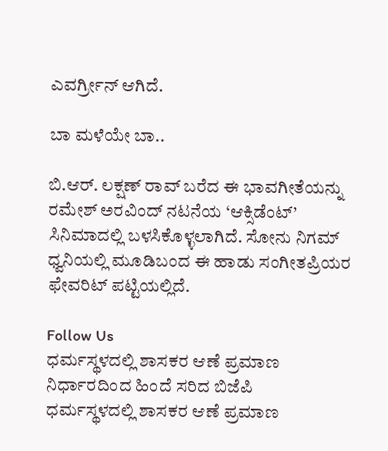ಎವರ್ಗ್ರೀನ್ ಆಗಿದೆ.

ಬಾ ಮಳೆಯೇ ಬಾ..

ಬಿ.ಆರ್. ಲಕ್ಷಣ್ ರಾವ್ ಬರೆದ ಈ ಭಾವಗೀತೆಯನ್ನು ರಮೇಶ್ ಅರವಿಂದ್ ನಟನೆಯ ‘ಆಕ್ಸಿಡೆಂಟ್’ ಸಿನಿಮಾದಲ್ಲಿ ಬಳಸಿಕೊಳ್ಳಲಾಗಿದೆ. ಸೋನು ನಿಗಮ್ ಧ್ವನಿಯಲ್ಲಿ ಮೂಡಿಬಂದ ಈ ಹಾಡು ಸಂಗೀತಪ್ರಿಯರ ಫೇವರಿಟ್ ಪಟ್ಟಿಯಲ್ಲಿದೆ.

Follow Us
ಧರ್ಮಸ್ಥಳದಲ್ಲಿ ಶಾಸಕರ ಆಣೆ ಪ್ರಮಾಣ ನಿರ್ಧಾರದಿಂದ ಹಿಂದೆ ಸರಿದ ಬಿಜೆಪಿ
ಧರ್ಮಸ್ಥಳದಲ್ಲಿ ಶಾಸಕರ ಆಣೆ ಪ್ರಮಾಣ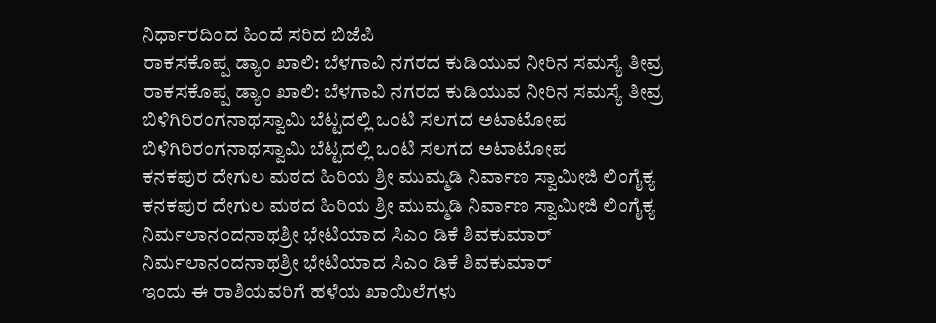ನಿರ್ಧಾರದಿಂದ ಹಿಂದೆ ಸರಿದ ಬಿಜೆಪಿ
ರಾಕಸಕೊಪ್ಪ ಡ್ಯಾಂ ಖಾಲಿ: ಬೆಳಗಾವಿ ನಗರದ ಕುಡಿಯುವ ನೀರಿನ ಸಮಸ್ಯೆ ತೀವ್ರ
ರಾಕಸಕೊಪ್ಪ ಡ್ಯಾಂ ಖಾಲಿ: ಬೆಳಗಾವಿ ನಗರದ ಕುಡಿಯುವ ನೀರಿನ ಸಮಸ್ಯೆ ತೀವ್ರ
ಬಿಳಿಗಿರಿರಂಗನಾಥಸ್ವಾಮಿ ಬೆಟ್ಟದಲ್ಲಿ ಒಂಟಿ ಸಲಗದ ಅಟಾಟೋಪ
ಬಿಳಿಗಿರಿರಂಗನಾಥಸ್ವಾಮಿ ಬೆಟ್ಟದಲ್ಲಿ ಒಂಟಿ ಸಲಗದ ಅಟಾಟೋಪ
ಕನಕಪುರ ದೇಗುಲ ಮಠದ ಹಿರಿಯ ಶ್ರೀ ಮುಮ್ಮಡಿ ನಿರ್ವಾಣ ಸ್ವಾಮೀಜಿ ಲಿಂಗೈಕ್ಯ
ಕನಕಪುರ ದೇಗುಲ ಮಠದ ಹಿರಿಯ ಶ್ರೀ ಮುಮ್ಮಡಿ ನಿರ್ವಾಣ ಸ್ವಾಮೀಜಿ ಲಿಂಗೈಕ್ಯ
ನಿರ್ಮಲಾನಂದನಾಥಶ್ರೀ ಭೇಟಿಯಾದ ಸಿಎಂ ಡಿಕೆ ಶಿವಕುಮಾರ್
ನಿರ್ಮಲಾನಂದನಾಥಶ್ರೀ ಭೇಟಿಯಾದ ಸಿಎಂ ಡಿಕೆ ಶಿವಕುಮಾರ್
ಇಂದು ಈ ರಾಶಿಯವರಿಗೆ ಹಳೆಯ ಖಾಯಿಲೆಗಳು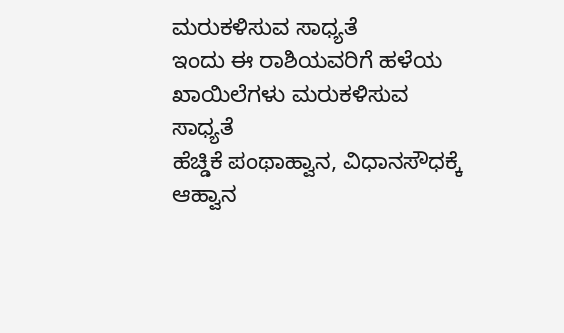ಮರುಕಳಿಸುವ ಸಾಧ್ಯತೆ
ಇಂದು ಈ ರಾಶಿಯವರಿಗೆ ಹಳೆಯ ಖಾಯಿಲೆಗಳು ಮರುಕಳಿಸುವ ಸಾಧ್ಯತೆ
ಹೆಚ್ಡಿಕೆ ಪಂಥಾಹ್ವಾನ, ವಿಧಾನಸೌಧಕ್ಕೆ ಆಹ್ವಾನ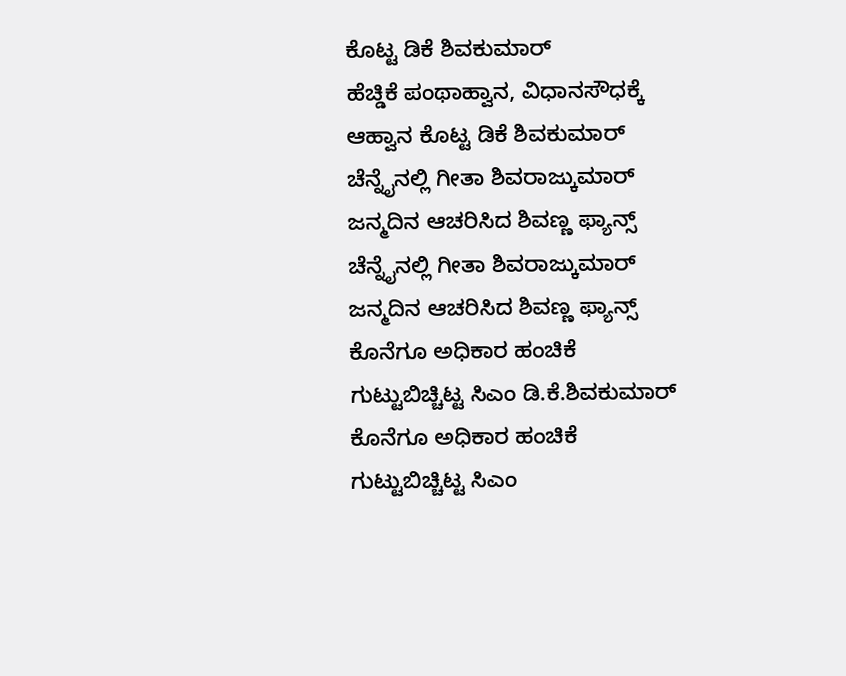ಕೊಟ್ಟ ಡಿಕೆ ಶಿವಕುಮಾರ್
ಹೆಚ್ಡಿಕೆ ಪಂಥಾಹ್ವಾನ, ವಿಧಾನಸೌಧಕ್ಕೆ ಆಹ್ವಾನ ಕೊಟ್ಟ ಡಿಕೆ ಶಿವಕುಮಾರ್
ಚೆನ್ನೈನಲ್ಲಿ ಗೀತಾ ಶಿವರಾಜ್ಕುಮಾರ್ ಜನ್ಮದಿನ ಆಚರಿಸಿದ ಶಿವಣ್ಣ ಫ್ಯಾನ್ಸ್
ಚೆನ್ನೈನಲ್ಲಿ ಗೀತಾ ಶಿವರಾಜ್ಕುಮಾರ್ ಜನ್ಮದಿನ ಆಚರಿಸಿದ ಶಿವಣ್ಣ ಫ್ಯಾನ್ಸ್
ಕೊನೆಗೂ ಅಧಿಕಾರ ಹಂಚಿಕೆ ಗುಟ್ಟುಬಿಚ್ಚಿಟ್ಟ ಸಿಎಂ ಡಿ.ಕೆ.ಶಿವಕುಮಾರ್
ಕೊನೆಗೂ ಅಧಿಕಾರ ಹಂಚಿಕೆ ಗುಟ್ಟುಬಿಚ್ಚಿಟ್ಟ ಸಿಎಂ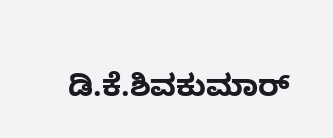ಡಿ.ಕೆ.ಶಿವಕುಮಾರ್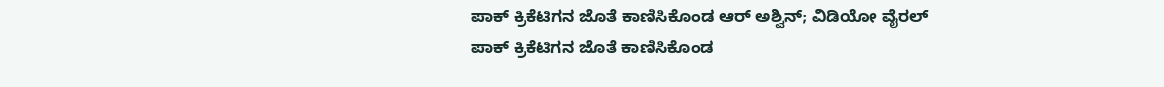ಪಾಕ್ ಕ್ರಿಕೆಟಿಗನ ಜೊತೆ ಕಾಣಿಸಿಕೊಂಡ ಆರ್ ಅಶ್ವಿನ್; ವಿಡಿಯೋ ವೈರಲ್
ಪಾಕ್ ಕ್ರಿಕೆಟಿಗನ ಜೊತೆ ಕಾಣಿಸಿಕೊಂಡ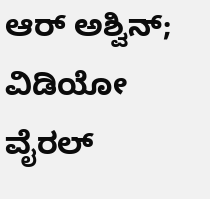ಆರ್ ಅಶ್ವಿನ್; ವಿಡಿಯೋ ವೈರಲ್